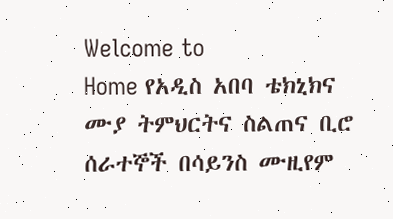Welcome to
Home የአዲስ አበባ ቴክኒክና ሙያ ትምህርትና ስልጠና ቢሮ ሰራተኞች በሳይንስ ሙዚየም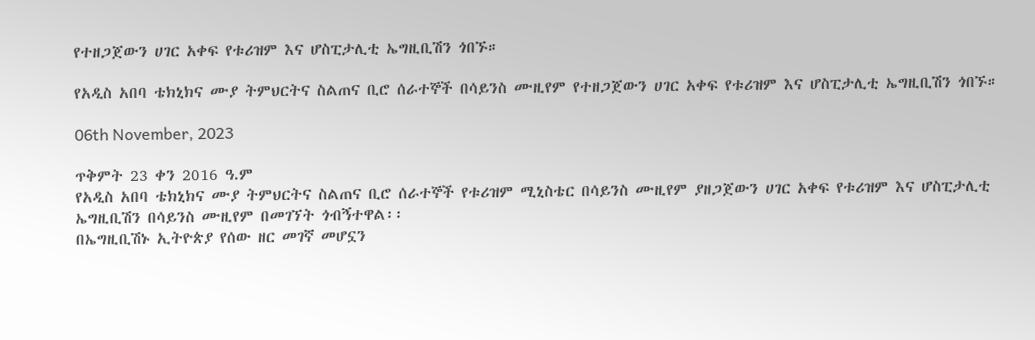የተዘጋጀውን ሀገር አቀፍ የቱሪዝም እና ሆስፒታሊቲ ኤግዚቢሽን ጎበኙ።

የአዲስ አበባ ቴክኒክና ሙያ ትምህርትና ስልጠና ቢሮ ሰራተኞች በሳይንስ ሙዚየም የተዘጋጀውን ሀገር አቀፍ የቱሪዝም እና ሆስፒታሊቲ ኤግዚቢሽን ጎበኙ።

06th November, 2023

ጥቅምት 23 ቀን 2016 ዓ.ም
የአዲስ አበባ ቴክኒክና ሙያ ትምህርትና ስልጠና ቢሮ ሰራተኞች የቱሪዝም ሚኒስቴር በሳይንስ ሙዚየም ያዘጋጀውን ሀገር አቀፍ የቱሪዝም እና ሆስፒታሊቲ ኤግዚቢሽን በሳይንስ ሙዚየም በመገኘት ጎብኝተዋል፡፡
በኤግዚቢሽኑ ኢትዮጵያ የሰው ዘር መገኛ መሆኗን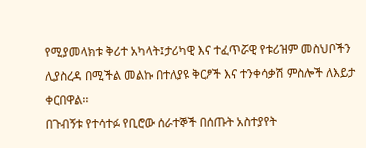የሚያመላክቱ ቅሪተ አካላት፤ታሪካዊ እና ተፈጥሯዊ የቱሪዝም መስህቦችን ሊያስረዳ በሚችል መልኩ በተለያዩ ቅርፆች እና ተንቀሳቃሽ ምስሎች ለእይታ ቀርበዋል፡፡
በጉብኝቱ የተሳተፉ የቢሮው ሰራተኞች በሰጡት አስተያየት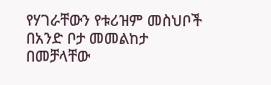የሃገራቸውን የቱሪዝም መስህቦች በአንድ ቦታ መመልከታ በመቻላቸው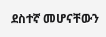ደስተኛ መሆናቸውን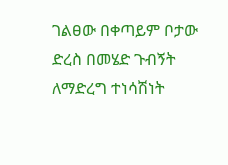ገልፀው በቀጣይም ቦታው ድረስ በመሄድ ጉብኝት ለማድረግ ተነሳሽነት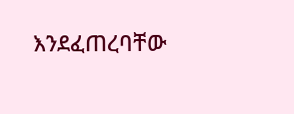እንደፈጠረባቸው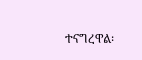ተናግረዋል፡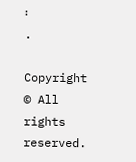፡
.

Copyright © All rights reserved.